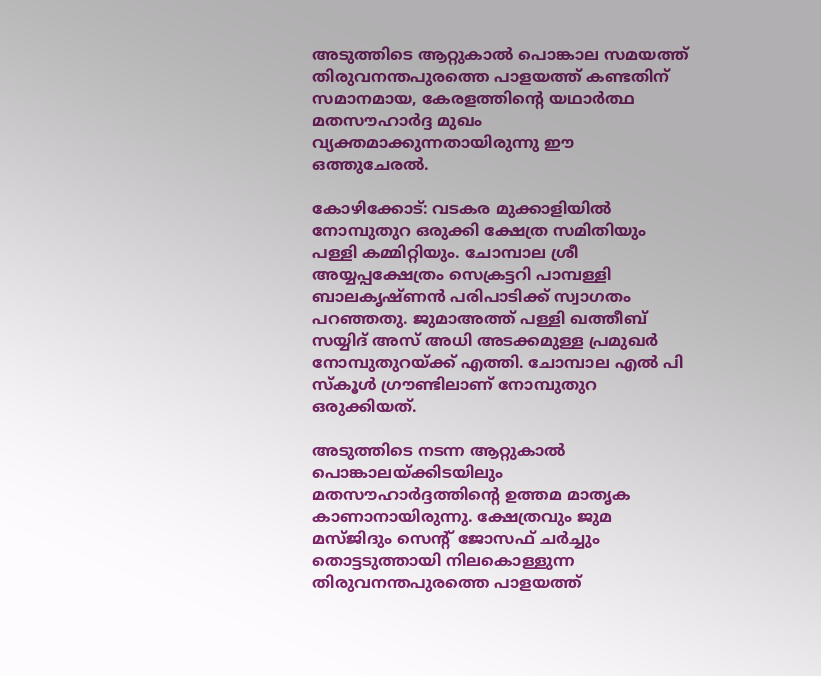അടുത്തിടെ ആറ്റുകാൽ പൊങ്കാല സമയത്ത് തിരുവനന്തപുരത്തെ പാളയത്ത് കണ്ടതിന് സമാനമായ, കേരളത്തിൻ്റെ യഥാർത്ഥ മതസൗഹാർദ്ദ മുഖം വ്യക്തമാക്കുന്നതായിരുന്നു ഈ ഒത്തുചേരൽ.

കോഴിക്കോട്: വടകര മുക്കാളിയിൽ നോമ്പുതുറ ഒരുക്കി ക്ഷേത്ര സമിതിയും പള്ളി കമ്മിറ്റിയും. ചോമ്പാല ശ്രീ അയ്യപ്പക്ഷേത്രം സെക്രട്ടറി പാമ്പള്ളി ബാലകൃഷ്ണൻ പരിപാടിക്ക് സ്വാഗതം പറഞ്ഞതു. ജുമാഅത്ത് പള്ളി ഖത്തീബ് സയ്യിദ് അസ് അധി അടക്കമുള്ള പ്രമുഖർ നോമ്പുതുറയ്ക്ക് എത്തി. ചോമ്പാല എൽ പി സ്കൂൾ ഗ്രൗണ്ടിലാണ് നോമ്പുതുറ ഒരുക്കിയത്.

അടുത്തിടെ നടന്ന ആറ്റുകാൽ പൊങ്കാലയ്ക്കിടയിലും മതസൗഹാർദ്ദത്തിന്‍റെ ഉത്തമ മാതൃക കാണാനായിരുന്നു. ക്ഷേത്രവും ജുമ മസ്ജിദും സെന്‍റ് ജോസഫ് ചർച്ചും തൊട്ടടുത്തായി നിലകൊള്ളുന്ന തിരുവനന്തപുരത്തെ പാളയത്ത്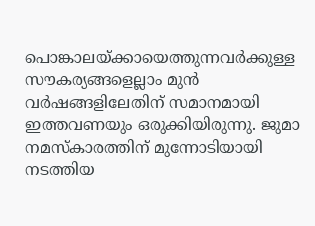പൊങ്കാലയ്ക്കായെത്തുന്നവർക്കുള്ള സൗകര്യങ്ങളെല്ലാം മുൻ വർഷങ്ങളിലേതിന് സമാനമായി ഇത്തവണയും ഒരുക്കിയിരുന്നു. ജുമാ നമസ്കാരത്തിന് മുന്നോടിയായി നടത്തിയ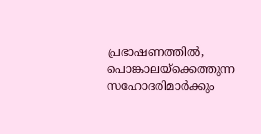പ്രഭാഷണത്തിൽ, പൊങ്കാലയ്‌ക്കെത്തുന്ന സഹോദരിമാർക്കും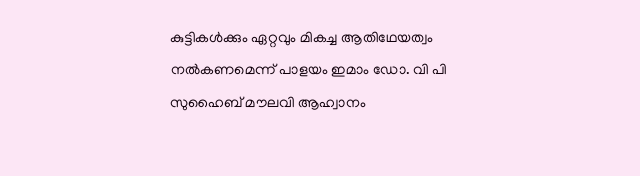കുട്ടികൾക്കും ഏറ്റവും മികച്ച ആതിഥേയത്വം നൽകണമെന്ന് പാളയം ഇമാം ഡോ. വി പി സുഹൈബ് മൗലവി ആഹ്വാനം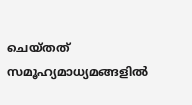ചെയ്തത് സമൂഹ്യമാധ്യമങ്ങളിൽ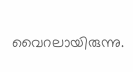വൈറലായിരുന്നു.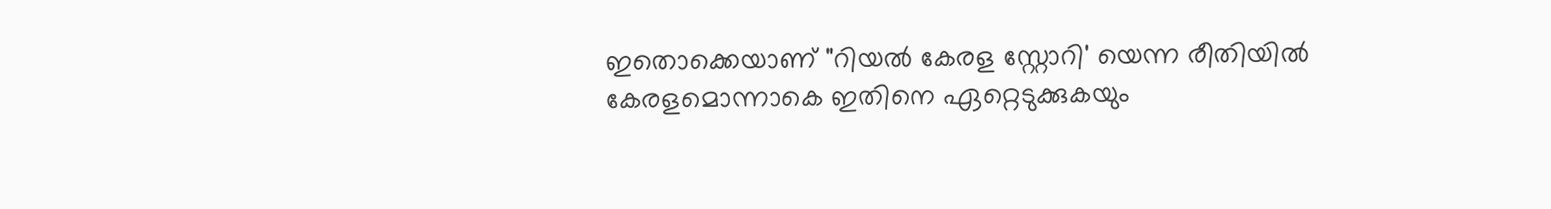ഇതൊക്കെയാണ് "റിയൽ കേരള സ്റ്റോറി' യെന്ന രീതിയിൽ കേരളമൊന്നാകെ ഇതിനെ ഏറ്റെടുക്കുകയും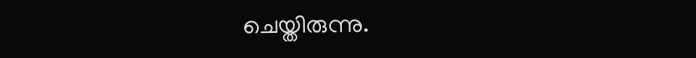ചെയ്തിരുന്നു.